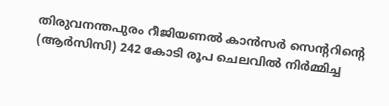തിരുവനന്തപുരം റീജിയണൽ കാൻസർ സെന്ററിന്റെ (ആർസിസി) 242 കോടി രൂപ ചെലവിൽ നിർമ്മിച്ച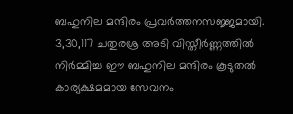ബഹുനില മന്ദിരം പ്രവർത്തനസജ്ജമായി. 3,30,117 ചതുരശ്ര അടി വിസ്തീർണ്ണത്തിൽ നിർമ്മിച്ച ഈ ബഹുനില മന്ദിരം കൂടുതൽ കാര്യക്ഷമമായ സേവനം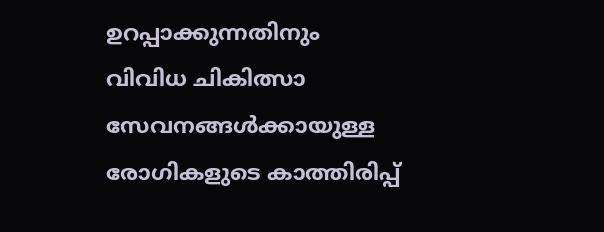ഉറപ്പാക്കുന്നതിനും വിവിധ ചികിത്സാ സേവനങ്ങൾക്കായുള്ള രോഗികളുടെ കാത്തിരിപ്പ്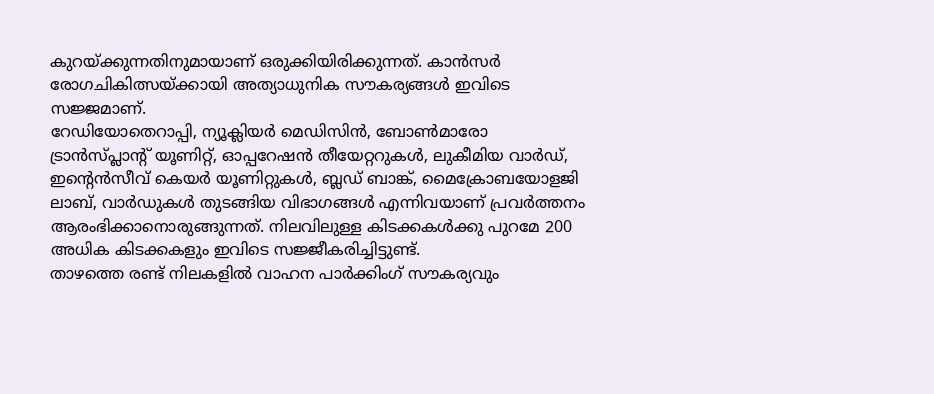കുറയ്ക്കുന്നതിനുമായാണ് ഒരുക്കിയിരിക്കുന്നത്. കാൻസർ രോഗചികിത്സയ്ക്കായി അത്യാധുനിക സൗകര്യങ്ങൾ ഇവിടെ സജ്ജമാണ്.
റേഡിയോതെറാപ്പി, ന്യൂക്ലിയർ മെഡിസിൻ, ബോൺമാരോ ട്രാൻസ്പ്ലാന്റ് യൂണിറ്റ്, ഓപ്പറേഷൻ തീയേറ്ററുകൾ, ലുകീമിയ വാർഡ്, ഇൻ്റെൻസീവ് കെയർ യൂണിറ്റുകൾ, ബ്ലഡ് ബാങ്ക്, മൈക്രോബയോളജി ലാബ്, വാർഡുകൾ തുടങ്ങിയ വിഭാഗങ്ങൾ എന്നിവയാണ് പ്രവർത്തനം ആരംഭിക്കാനൊരുങ്ങുന്നത്. നിലവിലുള്ള കിടക്കകൾക്കു പുറമേ 200 അധിക കിടക്കകളും ഇവിടെ സജ്ജീകരിച്ചിട്ടുണ്ട്.
താഴത്തെ രണ്ട് നിലകളിൽ വാഹന പാർക്കിംഗ് സൗകര്യവും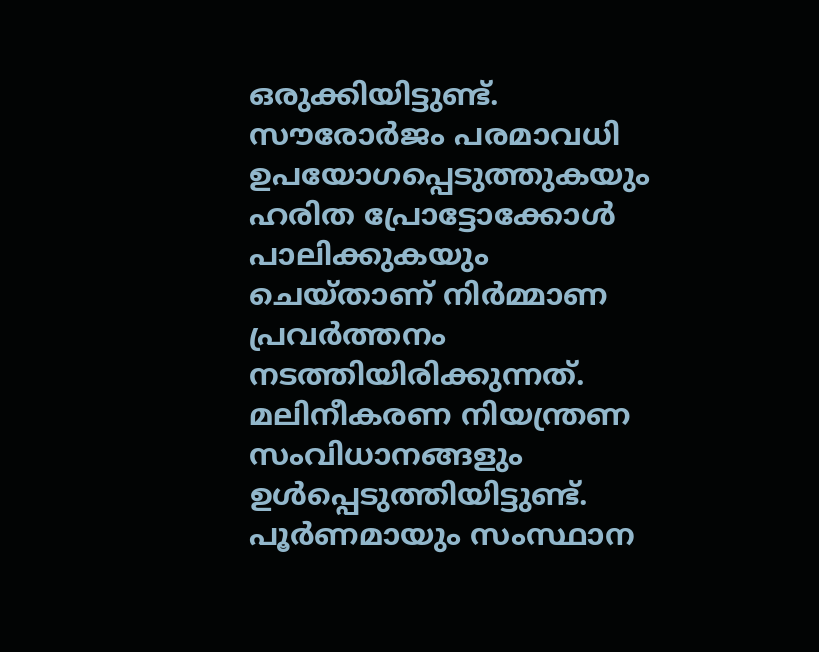ഒരുക്കിയിട്ടുണ്ട്. സൗരോർജം പരമാവധി ഉപയോഗപ്പെടുത്തുകയും ഹരിത പ്രോട്ടോക്കോൾ പാലിക്കുകയും ചെയ്താണ് നിർമ്മാണ പ്രവർത്തനം നടത്തിയിരിക്കുന്നത്. മലിനീകരണ നിയന്ത്രണ സംവിധാനങ്ങളും ഉൾപ്പെടുത്തിയിട്ടുണ്ട്.
പൂർണമായും സംസ്ഥാന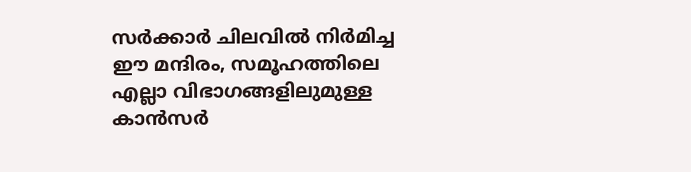സർക്കാർ ചിലവിൽ നിർമിച്ച ഈ മന്ദിരം, സമൂഹത്തിലെ എല്ലാ വിഭാഗങ്ങളിലുമുള്ള കാൻസർ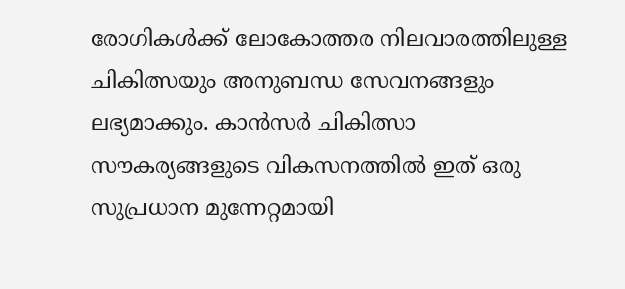രോഗികൾക്ക് ലോകോത്തര നിലവാരത്തിലുള്ള ചികിത്സയും അനുബന്ധ സേവനങ്ങളും ലഭ്യമാക്കും. കാൻസർ ചികിത്സാ സൗകര്യങ്ങളുടെ വികസനത്തിൽ ഇത് ഒരു സുപ്രധാന മുന്നേറ്റമായി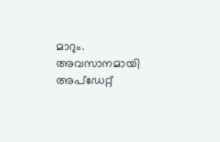മാറും.
അവസാനമായി അപ്ഡേറ്റ്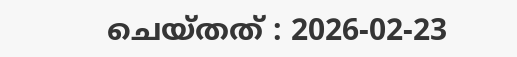ചെയ്തത് : 2026-02-23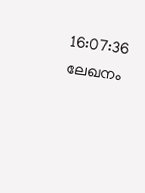16:07:36
ലേഖനം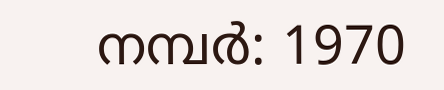നമ്പർ: 1970